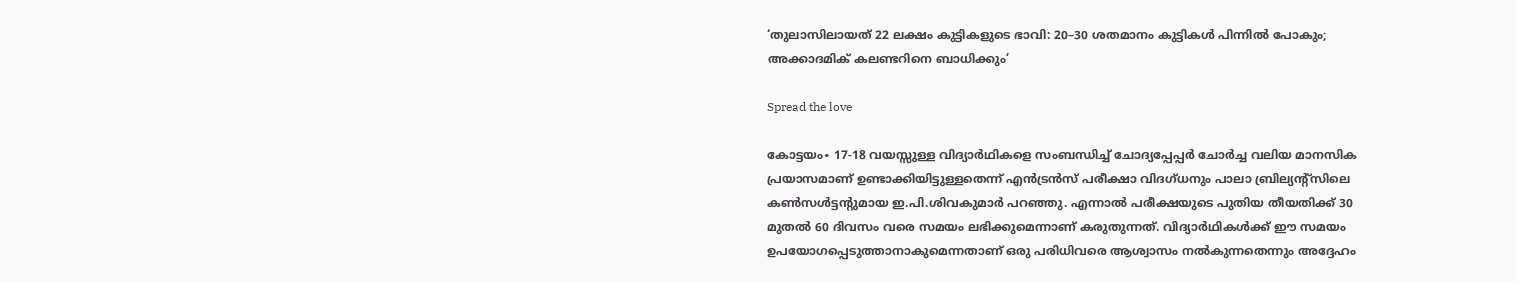‘തുലാസിലായത് 22 ലക്ഷം കുട്ടികളുടെ ഭാവി: 20–30 ശതമാനം കുട്ടികൾ പിന്നിൽ പോകും; അക്കാദമിക് കലണ്ടറിനെ ബാധിക്കും’

Spread the love

കോട്ടയം∙ 17-18 വയസ്സുള്ള വിദ്യാർഥികളെ സംബന്ധിച്ച് ചോദ്യപ്പേപ്പർ ചോർച്ച വലിയ മാനസിക പ്രയാസമാണ് ഉണ്ടാക്കിയിട്ടുള്ളതെന്ന് എൻട്രൻസ് പരീക്ഷാ വിദഗ്ധനും പാലാ ബ്രില്യന്റ്സിലെ കൺസൾട്ടന്റുമായ ഇ.പി.ശിവകുമാർ പറഞ്ഞു. എന്നാൽ പരീക്ഷയുടെ പുതിയ തീയതിക്ക് 30 മുതൽ 60 ദിവസം വരെ സമയം ലഭിക്കുമെന്നാണ് കരുതുന്നത്. വിദ്യാർഥികൾക്ക് ഈ സമയം ഉപയോഗപ്പെടുത്താനാകുമെന്നതാണ് ഒരു പരിധിവരെ ആശ്വാസം നൽകുന്നതെന്നും അദ്ദേഹം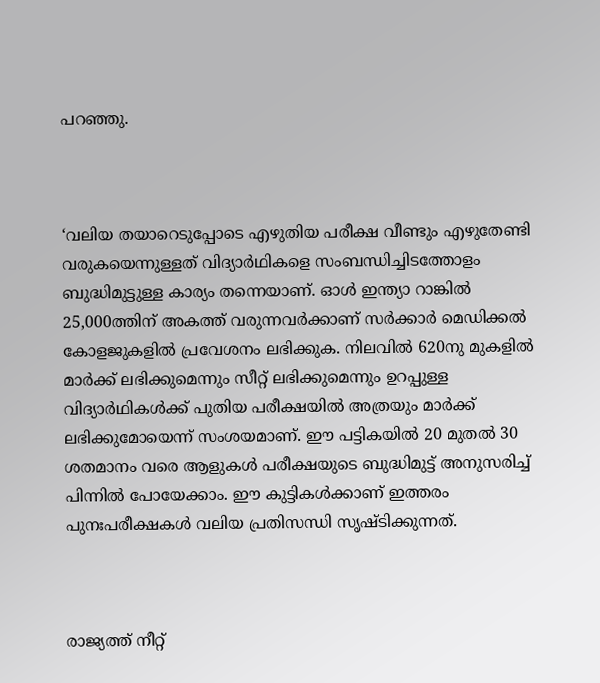പറഞ്ഞു.



‘വലിയ തയാറെടുപ്പോടെ എഴുതിയ പരീക്ഷ വീണ്ടും എഴുതേണ്ടി വരുകയെന്നുള്ളത് വിദ്യാർഥികളെ സംബന്ധിച്ചിടത്തോളം ബുദ്ധിമുട്ടുള്ള കാര്യം തന്നെയാണ്. ഓൾ ഇന്ത്യാ റാങ്കിൽ 25,000ത്തിന് അകത്ത് വരുന്നവർക്കാണ് സർക്കാർ മെഡിക്കൽ കോളജുകളിൽ പ്രവേശനം ലഭിക്കുക. നിലവിൽ 620നു മുകളിൽ മാർക്ക് ലഭിക്കുമെന്നും സീറ്റ് ലഭിക്കുമെന്നും ഉറപ്പുള്ള വിദ്യാർഥികൾക്ക് പുതിയ പരീക്ഷയിൽ അത്രയും മാർക്ക് ലഭിക്കുമോയെന്ന് സംശയമാണ്. ഈ പട്ടികയിൽ 20 മുതൽ 30 ശതമാനം വരെ ആളുകൾ പരീക്ഷയുടെ ബുദ്ധിമുട്ട് അനുസരിച്ച് പിന്നിൽ പോയേക്കാം. ഈ കുട്ടികൾക്കാണ് ഇത്തരം പുനഃപരീക്ഷകൾ വലിയ പ്രതിസന്ധി സൃഷ്ടിക്കുന്നത്.



രാജ്യത്ത് നീറ്റ്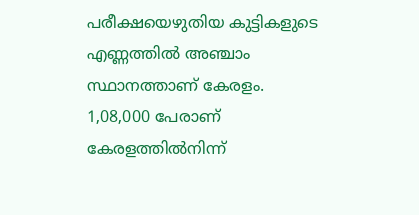പരീക്ഷയെഴുതിയ കുട്ടികളുടെ എണ്ണത്തിൽ അഞ്ചാം സ്ഥാനത്താണ് കേരളം. 1,08,000 പേരാണ് കേരളത്തിൽനിന്ന്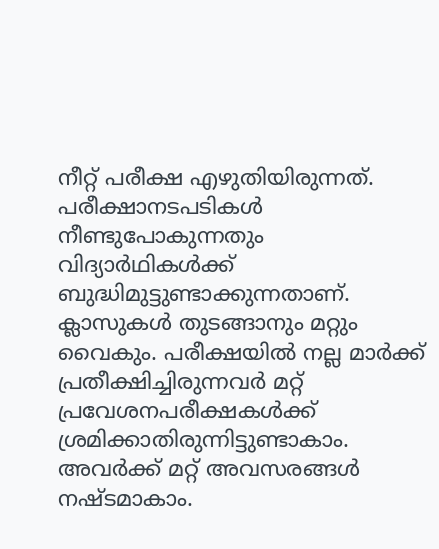നീറ്റ് പരീക്ഷ എഴുതിയിരുന്നത്. പരീക്ഷാനടപടികൾ നീണ്ടുപോകുന്നതും വിദ്യാർഥികൾക്ക് ബുദ്ധിമുട്ടുണ്ടാക്കുന്നതാണ്. ക്ലാസുകൾ തുടങ്ങാനും മറ്റും വൈകും. പരീക്ഷയിൽ നല്ല മാർക്ക് പ്രതീക്ഷിച്ചിരുന്നവർ മറ്റ് പ്രവേശനപരീക്ഷകൾക്ക് ശ്രമിക്കാതിരുന്നിട്ടുണ്ടാകാം. അവർക്ക് മറ്റ് അവസരങ്ങൾ നഷ്ടമാകാം.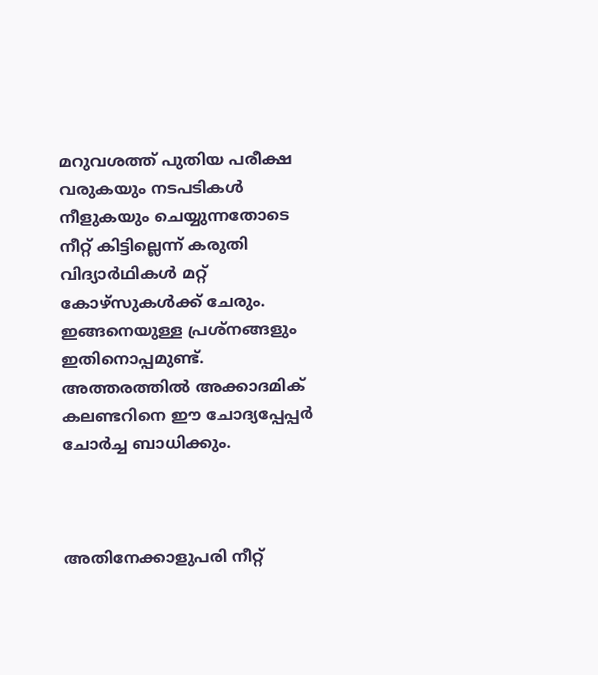മറുവശത്ത് പുതിയ പരീക്ഷ വരുകയും നടപടികൾ നീളുകയും ചെയ്യുന്നതോടെ നീറ്റ് കിട്ടില്ലെന്ന് കരുതി വിദ്യാർഥികൾ മറ്റ് കോഴ്സുകൾക്ക് ചേരും. ഇങ്ങനെയുള്ള പ്രശ്നങ്ങളും ഇതിനൊപ്പമുണ്ട്. അത്തരത്തിൽ അക്കാദമിക് കലണ്ടറിനെ ഈ ചോദ്യപ്പേപ്പർ ചോർച്ച ബാധിക്കും.



അതിനേക്കാളുപരി നീറ്റ്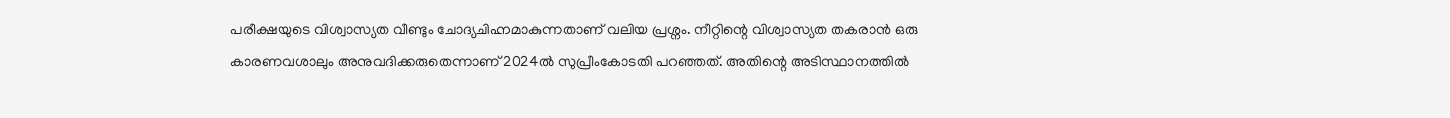പരീക്ഷയുടെ വിശ്വാസ്യത വീണ്ടും ചോദ്യചിഹ്നമാകുന്നതാണ് വലിയ പ്രശ്നം. നീറ്റിന്റെ വിശ്വാസ്യത തകരാൻ ഒരു കാരണവശാലും അനുവദിക്കരുതെന്നാണ് 2024ൽ സുപ്രീംകോടതി പറഞ്ഞത്. അതിന്റെ അടിസ്ഥാനത്തിൽ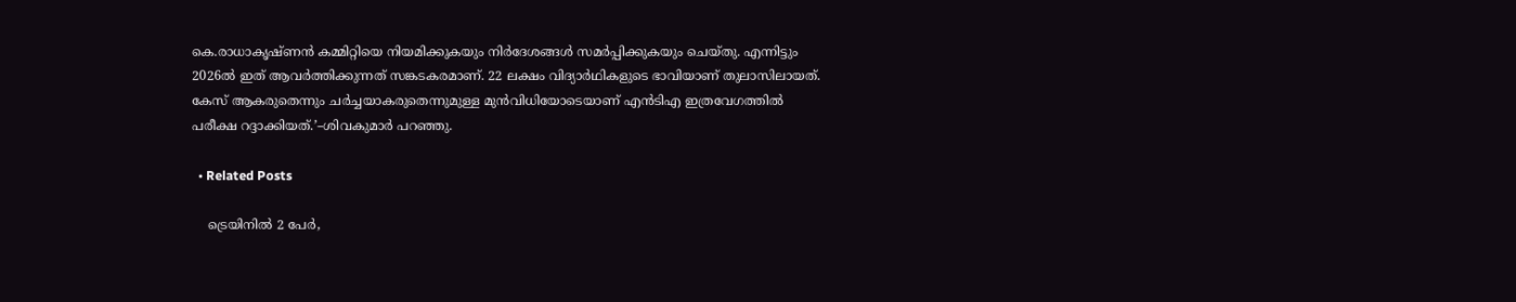കെ.രാധാകൃഷ്ണൻ കമ്മിറ്റിയെ നിയമിക്കുകയും നിർദേശങ്ങൾ സമർപ്പിക്കുകയും ചെയ്തു. എന്നിട്ടും 2026ൽ ഇത് ആവർത്തിക്കുന്നത് സങ്കടകരമാണ്. 22 ലക്ഷം വിദ്യാർഥികളുടെ ഭാവിയാണ് തുലാസിലായത്. കേസ് ആകരുതെന്നും ചർച്ചയാകരുതെന്നുമുള്ള മുൻവിധിയോടെയാണ് എൻടിഎ ഇത്രവേഗത്തിൽ പരീക്ഷ റദ്ദാക്കിയത്.’–ശിവകുമാർ പറഞ്ഞു.

  • Related Posts

    ട്രെയിനിൽ 2 പേർ,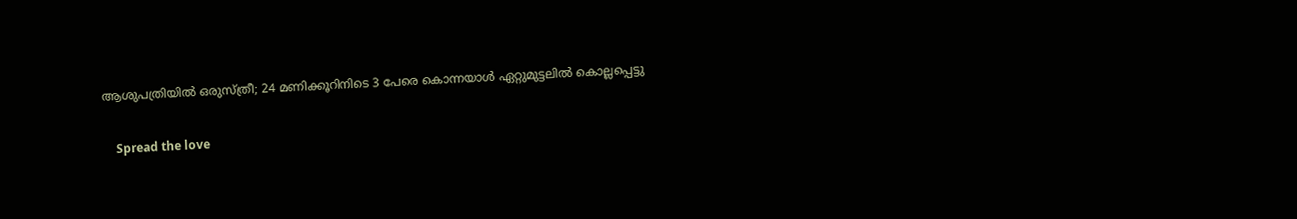ആശുപത്രിയിൽ ഒരുസ്ത്രീ; 24 മണിക്കൂറിനിടെ 3 പേരെ കൊന്നയാൾ ഏറ്റുമുട്ടലിൽ കൊല്ലപ്പെട്ടു

    Spread the love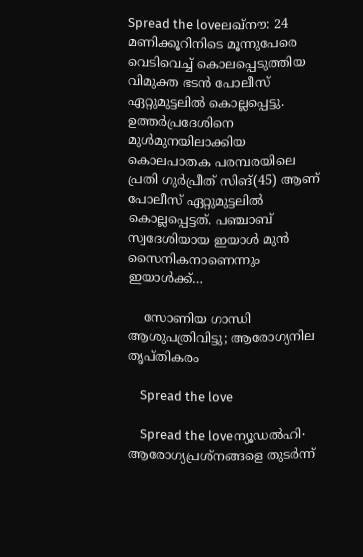Spread the loveലഖ്‌നൗ: 24 മണിക്കൂറിനിടെ മൂന്നുപേരെ വെടിവെച്ച് കൊലപ്പെടുത്തിയ വിമുക്ത ഭടൻ പോലീസ് ഏറ്റുമുട്ടലിൽ കൊല്ലപ്പെട്ടു. ഉത്തർപ്രദേശിനെ മുൾമുനയിലാക്കിയ കൊലപാതക പരമ്പരയിലെ പ്രതി ഗുർപ്രീത് സിങ്(45) ആണ് പോലീസ് ഏറ്റുമുട്ടലിൽ കൊല്ലപ്പെട്ടത്. പഞ്ചാബ് സ്വദേശിയായ ഇയാൾ മുൻ സൈനികനാണെന്നും ഇയാൾക്ക്…

    സോണിയ ഗാന്ധി ആശുപത്രിവിട്ടു; ആരോഗ്യനില തൃപ്തികരം

    Spread the love

    Spread the loveന്യൂഡൽഹി∙ ആരോഗ്യപ്രശ്നങ്ങളെ തുടർന്ന്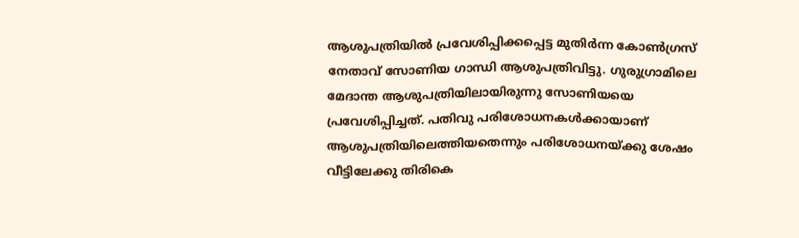ആശുപത്രിയിൽ പ്രവേശിപ്പിക്കപ്പെട്ട മുതിർന്ന കോൺഗ്രസ് നേതാവ് സോണിയ ഗാന്ധി ആശുപത്രിവിട്ടു. ഗുരുഗ്രാമിലെ മേദാന്ത ആശുപത്രിയിലായിരുന്നു സോണിയയെ പ്രവേശിപ്പിച്ചത്. പതിവു പരിശോധനകൾക്കായാണ് ആശുപത്രിയിലെത്തിയതെന്നും പരിശോധനയ്ക്കു ശേഷം വീട്ടിലേക്കു തിരികെ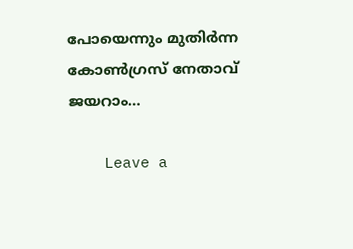പോയെന്നും മുതിർന്ന കോൺഗ്രസ് നേതാവ് ജയറാം…

    Leave a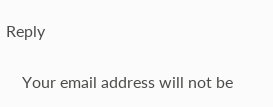Reply

    Your email address will not be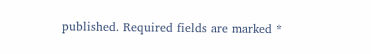published. Required fields are marked *